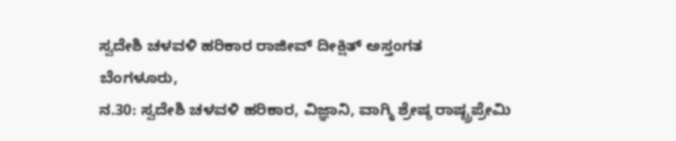ಸ್ವದೇಶಿ ಚಳವಳಿ ಹರಿಕಾರ ರಾಜೀವ್ ದೀಕ್ಷಿತ್ ಅಸ್ತಂಗತ
ಬೆಂಗಳೂರು,
ನ.30: ಸ್ವದೇಶಿ ಚಳವಳಿ ಹರಿಕಾರ, ವಿಜ್ಞಾನಿ, ವಾಗ್ಮಿ ಶ್ರೇಷ್ಠ ರಾಷ್ಟ್ರಪ್ರೇಮಿ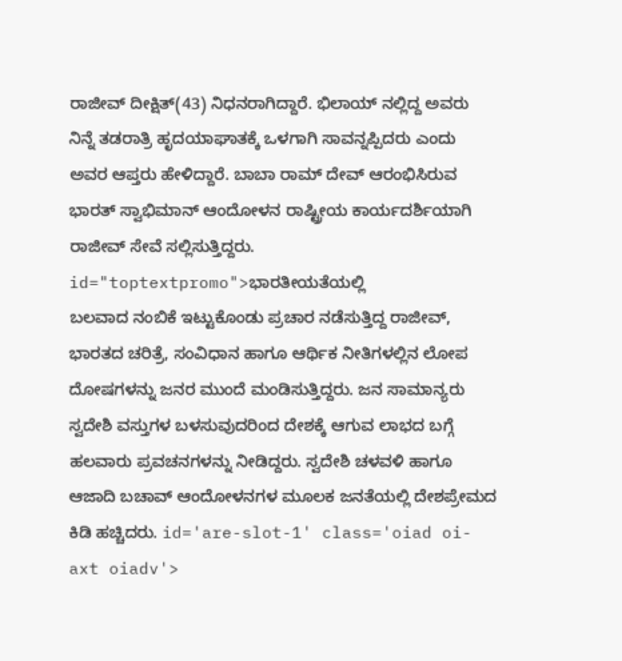ರಾಜೀವ್ ದೀಕ್ಷಿತ್(43) ನಿಧನರಾಗಿದ್ದಾರೆ. ಭಿಲಾಯ್ ನಲ್ಲಿದ್ದ ಅವರು ನಿನ್ನೆ ತಡರಾತ್ರಿ ಹೃದಯಾಘಾತಕ್ಕೆ ಒಳಗಾಗಿ ಸಾವನ್ನಪ್ಪಿದರು ಎಂದು ಅವರ ಆಪ್ತರು ಹೇಳಿದ್ದಾರೆ. ಬಾಬಾ ರಾಮ್ ದೇವ್ ಆರಂಭಿಸಿರುವ ಭಾರತ್ ಸ್ವಾಭಿಮಾನ್ ಆಂದೋಳನ ರಾಷ್ಟ್ರೀಯ ಕಾರ್ಯದರ್ಶಿಯಾಗಿ ರಾಜೀವ್ ಸೇವೆ ಸಲ್ಲಿಸುತ್ತಿದ್ದರು. id="toptextpromo">ಭಾರತೀಯತೆಯಲ್ಲಿ
ಬಲವಾದ ನಂಬಿಕೆ ಇಟ್ಟುಕೊಂಡು ಪ್ರಚಾರ ನಡೆಸುತ್ತಿದ್ದ ರಾಜೀವ್, ಭಾರತದ ಚರಿತ್ರೆ, ಸಂವಿಧಾನ ಹಾಗೂ ಆರ್ಥಿಕ ನೀತಿಗಳಲ್ಲಿನ ಲೋಪ ದೋಷಗಳನ್ನು ಜನರ ಮುಂದೆ ಮಂಡಿಸುತ್ತಿದ್ದರು. ಜನ ಸಾಮಾನ್ಯರು ಸ್ವದೇಶಿ ವಸ್ತುಗಳ ಬಳಸುವುದರಿಂದ ದೇಶಕ್ಕೆ ಆಗುವ ಲಾಭದ ಬಗ್ಗೆ ಹಲವಾರು ಪ್ರವಚನಗಳನ್ನು ನೀಡಿದ್ದರು. ಸ್ವದೇಶಿ ಚಳವಳಿ ಹಾಗೂ ಆಜಾದಿ ಬಚಾವ್ ಆಂದೋಳನಗಳ ಮೂಲಕ ಜನತೆಯಲ್ಲಿ ದೇಶಪ್ರೇಮದ ಕಿಡಿ ಹಚ್ಚಿದರು. id='are-slot-1' class='oiad oi-axt oiadv'>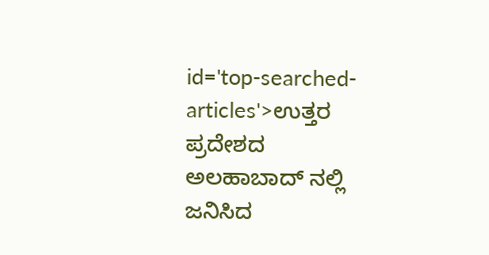id='top-searched-articles'>ಉತ್ತರ
ಪ್ರದೇಶದ ಅಲಹಾಬಾದ್ ನಲ್ಲಿ ಜನಿಸಿದ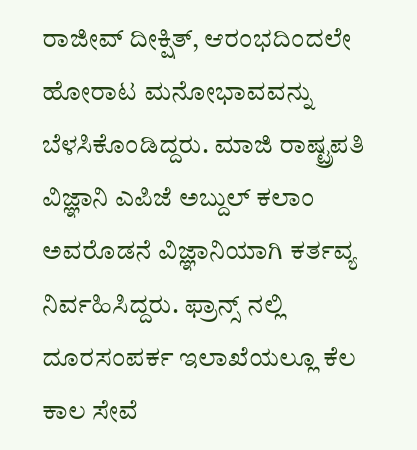ರಾಜೀವ್ ದೀಕ್ಷಿತ್, ಆರಂಭದಿಂದಲೇ ಹೋರಾಟ ಮನೋಭಾವವನ್ನು ಬೆಳಸಿಕೊಂಡಿದ್ದರು. ಮಾಜಿ ರಾಷ್ಟ್ರಪತಿ ವಿಜ್ಞಾನಿ ಎಪಿಜೆ ಅಬ್ದುಲ್ ಕಲಾಂ ಅವರೊಡನೆ ವಿಜ್ಞಾನಿಯಾಗಿ ಕರ್ತವ್ಯ ನಿರ್ವಹಿಸಿದ್ದರು. ಫ್ರಾನ್ಸ್ ನಲ್ಲಿ ದೂರಸಂಪರ್ಕ ಇಲಾಖೆಯಲ್ಲೂ ಕೆಲ ಕಾಲ ಸೇವೆ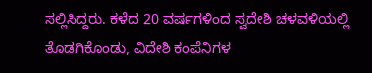ಸಲ್ಲಿಸಿದ್ದರು. ಕಳೆದ 20 ವರ್ಷಗಳಿಂದ ಸ್ವದೇಶಿ ಚಳವಳಿಯಲ್ಲಿ ತೊಡಗಿಕೊಂಡು, ವಿದೇಶಿ ಕಂಪೆನಿಗಳ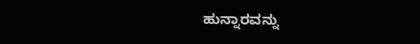ಹುನ್ನಾರವನ್ನು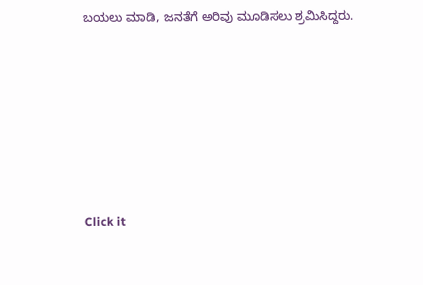ಬಯಲು ಮಾಡಿ, ಜನತೆಗೆ ಅರಿವು ಮೂಡಿಸಲು ಶ್ರಮಿಸಿದ್ದರು.











Click it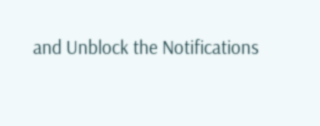and Unblock the Notifications